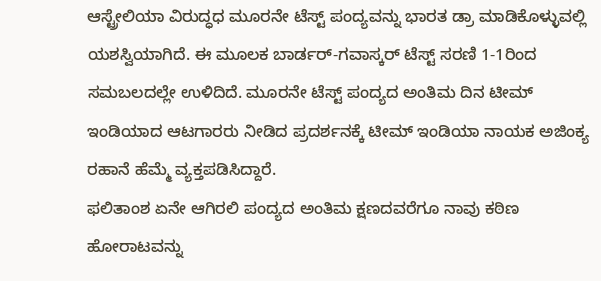ಆಸ್ಟ್ರೇಲಿಯಾ ವಿರುದ್ಧಧ ಮೂರನೇ ಟೆಸ್ಟ್ ಪಂದ್ಯವನ್ನು ಭಾರತ ಡ್ರಾ ಮಾಡಿಕೊಳ್ಳುವಲ್ಲಿ ಯಶಸ್ವಿಯಾಗಿದೆ. ಈ ಮೂಲಕ ಬಾರ್ಡರ್-ಗವಾಸ್ಕರ್ ಟೆಸ್ಟ್ ಸರಣಿ 1-1ರಿಂದ ಸಮಬಲದಲ್ಲೇ ಉಳಿದಿದೆ. ಮೂರನೇ ಟೆಸ್ಟ್ ಪಂದ್ಯದ ಅಂತಿಮ ದಿನ ಟೀಮ್ ಇಂಡಿಯಾದ ಆಟಗಾರರು ನೀಡಿದ ಪ್ರದರ್ಶನಕ್ಕೆ ಟೀಮ್ ಇಂಡಿಯಾ ನಾಯಕ ಅಜಿಂಕ್ಯ ರಹಾನೆ ಹೆಮ್ಮೆ ವ್ಯಕ್ತಪಡಿಸಿದ್ದಾರೆ.
ಫಲಿತಾಂಶ ಏನೇ ಆಗಿರಲಿ ಪಂದ್ಯದ ಅಂತಿಮ ಕ್ಷಣದವರೆಗೂ ನಾವು ಕಠಿಣ ಹೋರಾಟವನ್ನು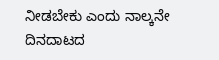ನೀಡಬೇಕು ಎಂದು ನಾಲ್ಕನೇ ದಿನದಾಟದ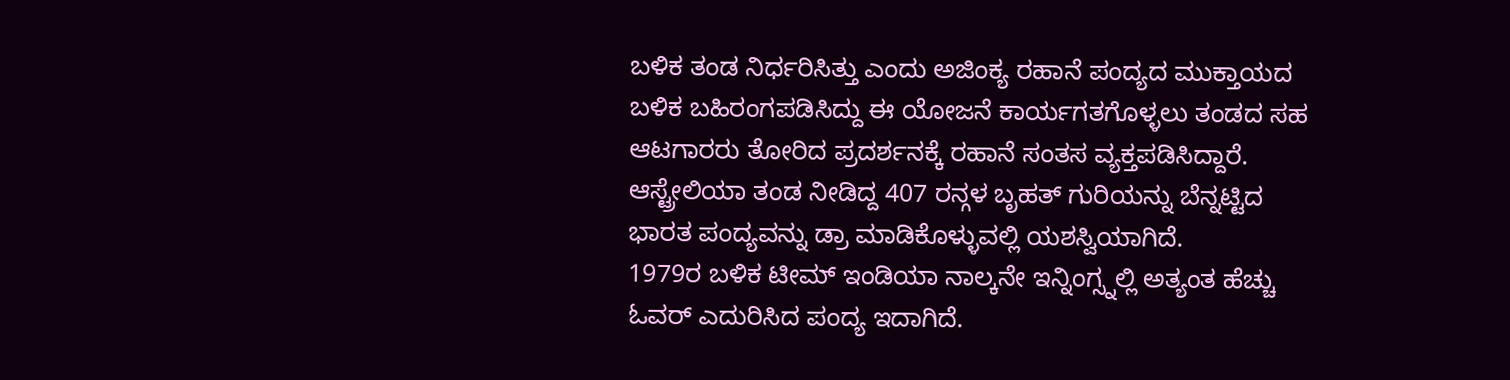ಬಳಿಕ ತಂಡ ನಿರ್ಧರಿಸಿತ್ತು ಎಂದು ಅಜಿಂಕ್ಯ ರಹಾನೆ ಪಂದ್ಯದ ಮುಕ್ತಾಯದ ಬಳಿಕ ಬಹಿರಂಗಪಡಿಸಿದ್ದು ಈ ಯೋಜನೆ ಕಾರ್ಯಗತಗೊಳ್ಳಲು ತಂಡದ ಸಹ ಆಟಗಾರರು ತೋರಿದ ಪ್ರದರ್ಶನಕ್ಕೆ ರಹಾನೆ ಸಂತಸ ವ್ಯಕ್ತಪಡಿಸಿದ್ದಾರೆ. ಆಸ್ಟ್ರೇಲಿಯಾ ತಂಡ ನೀಡಿದ್ದ 407 ರನ್ಗಳ ಬೃಹತ್ ಗುರಿಯನ್ನು ಬೆನ್ನಟ್ಟಿದ ಭಾರತ ಪಂದ್ಯವನ್ನು ಡ್ರಾ ಮಾಡಿಕೊಳ್ಳುವಲ್ಲಿ ಯಶಸ್ವಿಯಾಗಿದೆ.
1979ರ ಬಳಿಕ ಟೀಮ್ ಇಂಡಿಯಾ ನಾಲ್ಕನೇ ಇನ್ನಿಂಗ್ಸ್ನಲ್ಲಿ ಅತ್ಯಂತ ಹೆಚ್ಚು ಓವರ್ ಎದುರಿಸಿದ ಪಂದ್ಯ ಇದಾಗಿದೆ.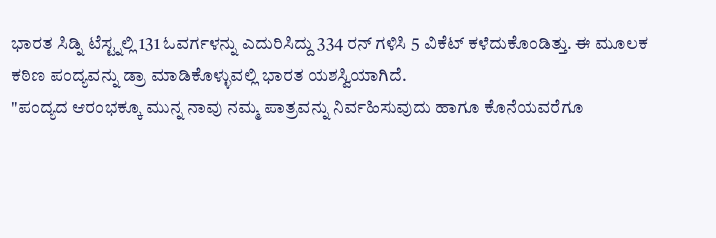ಭಾರತ ಸಿಡ್ನಿ ಟೆಸ್ಟ್ನಲ್ಲಿ 131 ಓವರ್ಗಳನ್ನು ಎದುರಿಸಿದ್ದು 334 ರನ್ ಗಳಿಸಿ 5 ವಿಕೆಟ್ ಕಳೆದುಕೊಂಡಿತ್ತು. ಈ ಮೂಲಕ ಕಠಿಣ ಪಂದ್ಯವನ್ನು ಡ್ರಾ ಮಾಡಿಕೊಳ್ಳುವಲ್ಲಿ ಭಾರತ ಯಶಸ್ವಿಯಾಗಿದೆ.
"ಪಂದ್ಯದ ಆರಂಭಕ್ಕೂ ಮುನ್ನ ನಾವು ನಮ್ಮ ಪಾತ್ರವನ್ನು ನಿರ್ವಹಿಸುವುದು ಹಾಗೂ ಕೊನೆಯವರೆಗೂ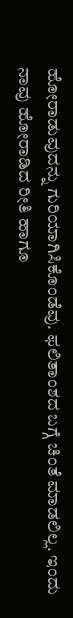ಹೋರಾಡುವುದನ್ನು ಗುರಿಯಾಗಿಸಿಕೊಂಡೆವು. ಫಲಿತಾಂಶದ ಬಗ್ಗೆ ಚಿಂತೆ ಮಾಡಲಿಲ್ಲ. ಇಂದು ನಾವು ಹೋರಾಡಿದ ರೀತಿ ಹಾಗೂ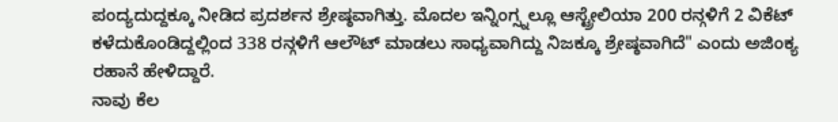ಪಂದ್ಯದುದ್ದಕ್ಕೂ ನೀಡಿದ ಪ್ರದರ್ಶನ ಶ್ರೇಷ್ಠವಾಗಿತ್ತು. ಮೊದಲ ಇನ್ನಿಂಗ್ಸ್ನಲ್ಲೂ ಆಸ್ಟ್ರೇಲಿಯಾ 200 ರನ್ಗಳಿಗೆ 2 ವಿಕೆಟ್ ಕಳೆದುಕೊಂಡಿದ್ದಲ್ಲಿಂದ 338 ರನ್ಗಳಿಗೆ ಆಲೌಟ್ ಮಾಡಲು ಸಾಧ್ಯವಾಗಿದ್ದು ನಿಜಕ್ಕೂ ಶ್ರೇಷ್ಠವಾಗಿದೆ" ಎಂದು ಅಜಿಂಕ್ಯ ರಹಾನೆ ಹೇಳಿದ್ದಾರೆ.
ನಾವು ಕೆಲ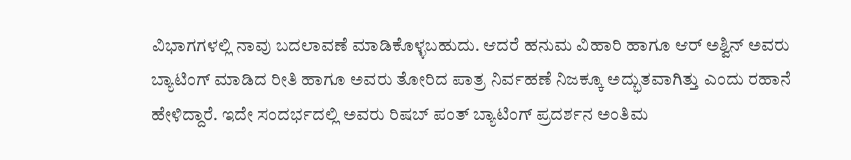ವಿಭಾಗಗಳಲ್ಲಿ ನಾವು ಬದಲಾವಣೆ ಮಾಡಿಕೊಳ್ಳಬಹುದು. ಆದರೆ ಹನುಮ ವಿಹಾರಿ ಹಾಗೂ ಆರ್ ಅಶ್ವಿನ್ ಅವರು ಬ್ಯಾಟಿಂಗ್ ಮಾಡಿದ ರೀತಿ ಹಾಗೂ ಅವರು ತೋರಿದ ಪಾತ್ರ ನಿರ್ವಹಣೆ ನಿಜಕ್ಕೂ ಅದ್ಭುತವಾಗಿತ್ತು ಎಂದು ರಹಾನೆ ಹೇಳಿದ್ದಾರೆ. ಇದೇ ಸಂದರ್ಭದಲ್ಲಿ ಅವರು ರಿಷಬ್ ಪಂತ್ ಬ್ಯಾಟಿಂಗ್ ಪ್ರದರ್ಶನ ಅಂತಿಮ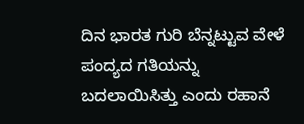ದಿನ ಭಾರತ ಗುರಿ ಬೆನ್ನಟ್ಟುವ ವೇಳೆ ಪಂದ್ಯದ ಗತಿಯನ್ನು ಬದಲಾಯಿಸಿತ್ತು ಎಂದು ರಹಾನೆ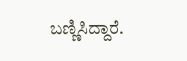ಬಣ್ಣಿಸಿದ್ದಾರೆ.